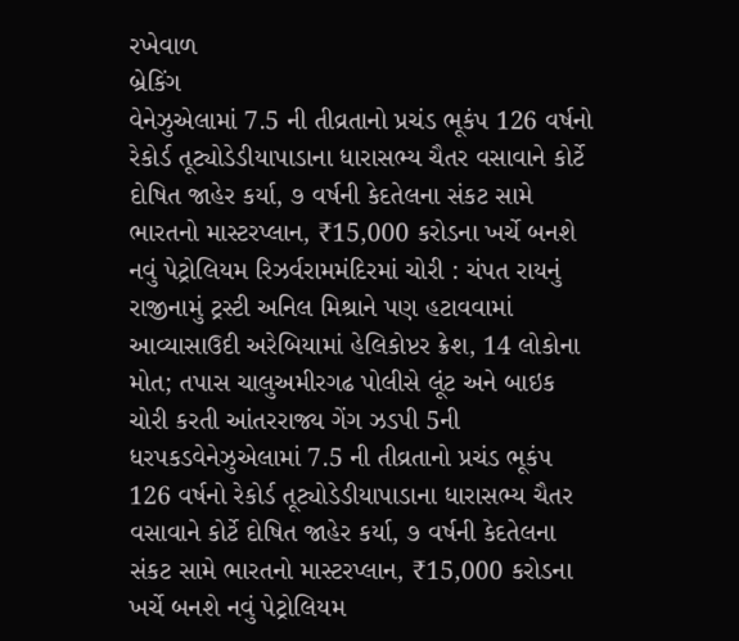રખેવાળ
બ્રેકિંગ
વેનેઝુએલામાં 7.5 ની તીવ્રતાનો પ્રચંડ ભૂકંપ 126 વર્ષનો રેકોર્ડ તૂટ્યોડેડીયાપાડાના ધારાસભ્ય ચૈતર વસાવાને કોર્ટે દોષિત જાહેર કર્યા, ૭ વર્ષની કેદતેલના સંકટ સામે ભારતનો માસ્ટરપ્લાન, ₹15,000 કરોડના ખર્ચે બનશે નવું પેટ્રોલિયમ રિઝર્વરામમંદિરમાં ચોરી : ચંપત રાયનું રાજીનામું ટ્રસ્ટી અનિલ મિશ્રાને પણ હટાવવામાં આવ્યાસાઉદી અરેબિયામાં હેલિકોપ્ટર ક્રેશ, 14 લોકોના મોત; તપાસ ચાલુઅમીરગઢ પોલીસે લૂંટ અને બાઇક ચોરી કરતી આંતરરાજ્ય ગેંગ ઝડપી 5ની ધરપકડવેનેઝુએલામાં 7.5 ની તીવ્રતાનો પ્રચંડ ભૂકંપ 126 વર્ષનો રેકોર્ડ તૂટ્યોડેડીયાપાડાના ધારાસભ્ય ચૈતર વસાવાને કોર્ટે દોષિત જાહેર કર્યા, ૭ વર્ષની કેદતેલના સંકટ સામે ભારતનો માસ્ટરપ્લાન, ₹15,000 કરોડના ખર્ચે બનશે નવું પેટ્રોલિયમ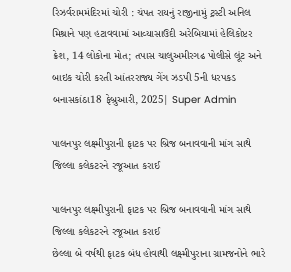રિઝર્વરામમંદિરમાં ચોરી : ચંપત રાયનું રાજીનામું ટ્રસ્ટી અનિલ મિશ્રાને પણ હટાવવામાં આવ્યાસાઉદી અરેબિયામાં હેલિકોપ્ટર ક્રેશ, 14 લોકોના મોત; તપાસ ચાલુઅમીરગઢ પોલીસે લૂંટ અને બાઇક ચોરી કરતી આંતરરાજ્ય ગેંગ ઝડપી 5ની ધરપકડ
બનાસકાંઠા18 ફેબ્રુઆરી, 2025| Super Admin

પાલનપુર લક્ષ્મીપુરાની ફાટક પર બ્રિજ બનાવવાની માંગ સાથે જિલ્લા કલેકટરને રજૂઆત કરાઈ

પાલનપુર લક્ષ્મીપુરાની ફાટક પર બ્રિજ બનાવવાની માંગ સાથે જિલ્લા કલેકટરને રજૂઆત કરાઈ
છેલ્લા બે વર્ષથી ફાટક બંધ હોવાથી લક્ષ્મીપુરાના ગ્રામજનોને ભારે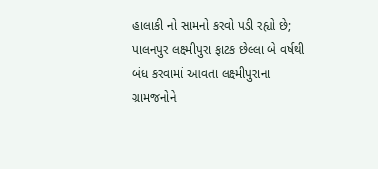હાલાકી નો સામનો કરવો પડી રહ્યો છે; પાલનપુર લક્ષ્મીપુરા ફાટક છેલ્લા બે વર્ષથી બંધ કરવામાં આવતા લક્ષ્મીપુરાના ગ્રામજનોને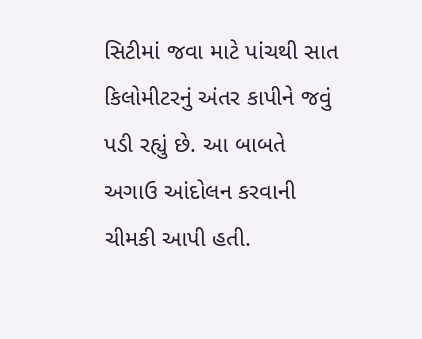સિટીમાં જવા માટે પાંચથી સાત કિલોમીટરનું અંતર કાપીને જવું પડી રહ્યું છે. આ બાબતે અગાઉ આંદોલન કરવાની ચીમકી આપી હતી.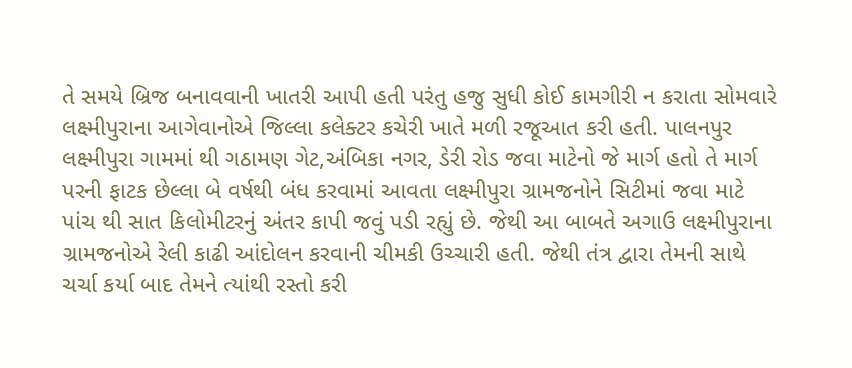તે સમયે બ્રિજ બનાવવાની ખાતરી આપી હતી પરંતુ હજુ સુધી કોઈ કામગીરી ન કરાતા સોમવારે લક્ષ્મીપુરાના આગેવાનોએ જિલ્લા કલેક્ટર કચેરી ખાતે મળી રજૂઆત કરી હતી. પાલનપુર લક્ષ્મીપુરા ગામમાં થી ગઠામણ ગેટ,અંબિકા નગર, ડેરી રોડ જવા માટેનો જે માર્ગ હતો તે માર્ગ પરની ફાટક છેલ્લા બે વર્ષથી બંધ કરવામાં આવતા લક્ષ્મીપુરા ગ્રામજનોને સિટીમાં જવા માટે પાંચ થી સાત કિલોમીટરનું અંતર કાપી જવું પડી રહ્યું છે. જેથી આ બાબતે અગાઉ લક્ષ્મીપુરાના ગ્રામજનોએ રેલી કાઢી આંદોલન કરવાની ચીમકી ઉચ્ચારી હતી. જેથી તંત્ર દ્વારા તેમની સાથે ચર્ચા કર્યા બાદ તેમને ત્યાંથી રસ્તો કરી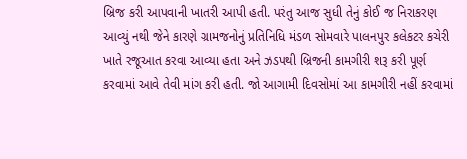બ્રિજ કરી આપવાની ખાતરી આપી હતી. પરંતુ આજ સુધી તેનું કોઈ જ નિરાકરણ આવ્યું નથી જેને કારણે ગ્રામજનોનું પ્રતિનિધિ મંડળ સોમવારે પાલનપુર કલેકટર કચેરી ખાતે રજૂઆત કરવા આવ્યા હતા અને ઝડપથી બ્રિજની કામગીરી શરૂ કરી પૂર્ણ કરવામાં આવે તેવી માંગ કરી હતી. જો આગામી દિવસોમાં આ કામગીરી નહીં કરવામાં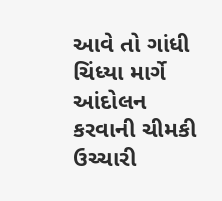આવે તો ગાંધી ચિંધ્યા માર્ગે આંદોલન કરવાની ચીમકી ઉચ્ચારી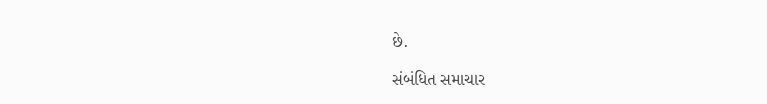છે.

સંબંધિત સમાચાર